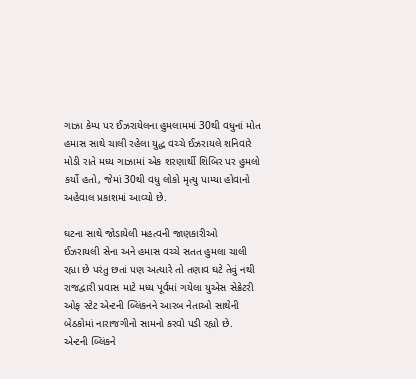ગાઝા કેમ્પ પર ઈઝરાયેલના હુમલામમાં 30થી વધુનાં મોત
હમાસ સાથે ચાલી રહેલા યુદ્ધ વચ્ચે ઈઝરાયલે શનિવારે મોડી રાતે મધ્ય ગાઝામાં એક શરણાર્થી શિબિર પર હુમલો કર્યો હતો, જેમાં 30થી વધુ લોકો મૃત્યુ પામ્યા હોવાનો અહેવાલ પ્રકાશમાં આવ્યો છે.

ઘટના સાથે જોડાયેલી મહત્વની જાણકારીઓ
ઈઝરાયલી સેના અને હમાસ વચ્ચે સતત હુમલા ચાલી રહ્યા છે પરંતુ છતાં પણ અત્યારે તો તણાવ ઘટે તેવું નથી રાજદ્વારી પ્રવાસ માટે મધ્ય પૂર્વમાં ગયેલા યુએસ સેક્રેટરી ઓફ સ્ટેટ એન્ટની બ્લિંકનને આરબ નેતાઓ સાથેની બેઠકોમાં નારાજગીનો સામનો કરવો પડી રહ્યો છે.
એન્ટની બ્લિંકને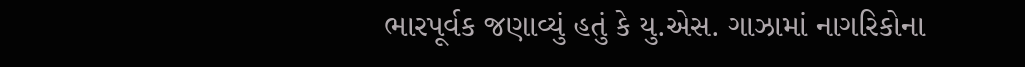ભારપૂર્વક જણાવ્યું હતું કે યુ.એસ. ગાઝામાં નાગરિકોના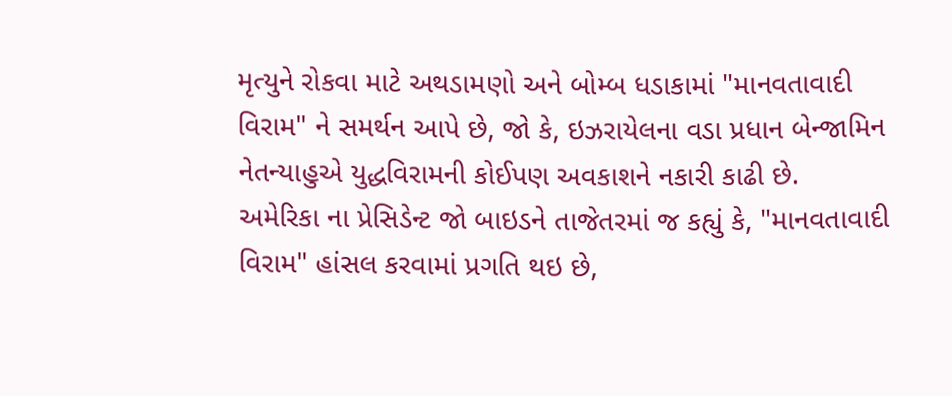મૃત્યુને રોકવા માટે અથડામણો અને બોમ્બ ધડાકામાં "માનવતાવાદી વિરામ" ને સમર્થન આપે છે, જો કે, ઇઝરાયેલના વડા પ્રધાન બેન્જામિન નેતન્યાહુએ યુદ્ધવિરામની કોઈપણ અવકાશને નકારી કાઢી છે.
અમેરિકા ના પ્રેસિડેન્ટ જો બાઇડને તાજેતરમાં જ કહ્યું કે, "માનવતાવાદી વિરામ" હાંસલ કરવામાં પ્રગતિ થઇ છે,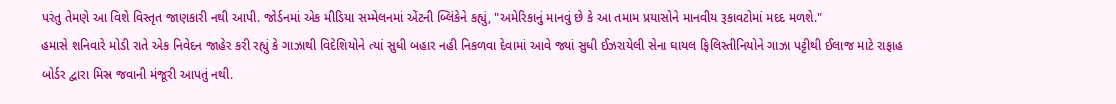પરંતુ તેમણે આ વિશે વિસ્તૃત જાણકારી નથી આપી. જોર્ડનમાં એક મીડિયા સમ્મેલનમાં એંટની બ્લિંકેને કહ્યું, "અમેરિકાનું માનવું છે કે આ તમામ પ્રયાસોને માનવીય રૂકાવટોમાં મદદ મળશે."
હમાસે શનિવારે મોડી રાતે એક નિવેદન જાહેર કરી રહ્યું કે ગાઝાથી વિદેશિયોને ત્યાં સુધી બહાર નહી નિકળવા દેવામાં આવે જ્યાં સુધી ઈઝરાયેલી સેના ઘાયલ ફિલિસ્તીનિયોને ગાઝા પટ્ટીથી ઈલાજ માટે રાફાહ બોર્ડર દ્વારા મિસ્ર જવાની મંજૂરી આપતું નથી.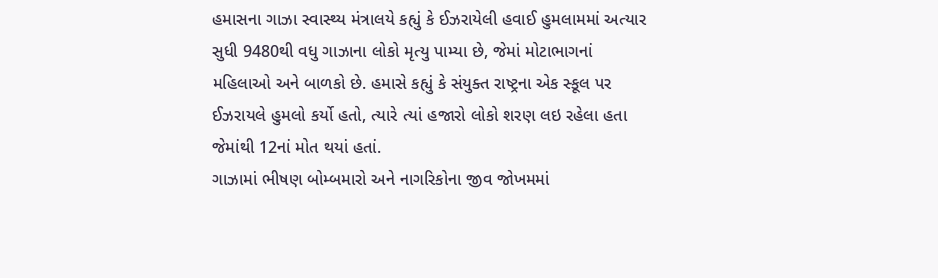હમાસના ગાઝા સ્વાસ્થ્ય મંત્રાલયે કહ્યું કે ઈઝરાયેલી હવાઈ હુમલામમાં અત્યાર સુધી 9480થી વધુ ગાઝાના લોકો મૃત્યુ પામ્યા છે, જેમાં મોટાભાગનાં મહિલાઓ અને બાળકો છે. હમાસે કહ્યું કે સંયુક્ત રાષ્ટ્રના એક સ્કૂલ પર ઈઝરાયલે હુમલો કર્યો હતો, ત્યારે ત્યાં હજારો લોકો શરણ લઇ રહેલા હતા જેમાંથી 12નાં મોત થયાં હતાં.
ગાઝામાં ભીષણ બોમ્બમારો અને નાગરિકોના જીવ જોખમમાં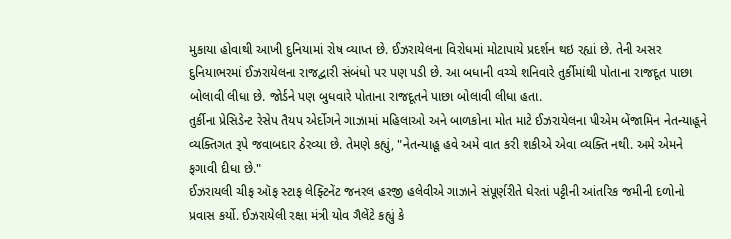મુકાયા હોવાથી આખી દુનિયામાં રોષ વ્યાપ્ત છે. ઈઝરાયેલના વિરોધમાં મોટાપાયે પ્રદર્શન થઇ રહ્યાં છે. તેની અસર દુનિયાભરમાં ઈઝરાયેલના રાજદ્વારી સંબંધો પર પણ પડી છે. આ બધાની વચ્ચે શનિવારે તુર્કીમાંથી પોતાના રાજદૂત પાછા બોલાવી લીધા છે. જોર્ડને પણ બુધવારે પોતાના રાજદૂતને પાછા બોલાવી લીધા હતા.
તુર્કીના પ્રેસિડેન્ટ રેસેપ તૈયપ એર્દોગને ગાઝામાં મહિલાઓ અને બાળકોના મોત માટે ઈઝરાયેલના પીએમ બેંજામિન નેતન્યાહૂને વ્યક્તિગત રૂપે જવાબદાર ઠેરવ્યા છે. તેમણે કહ્યું, "નેતન્યાહૂ હવે અમે વાત કરી શકીએ એવા વ્યક્તિ નથી. અમે એમને ફગાવી દીધા છે."
ઈઝરાયલી ચીફ ઑફ સ્ટાફ લેફ્ટિનેંટ જનરલ હરજી હલેવીએ ગાઝાને સંપૂર્ણરીતે ઘેરતાં પટ્ટીની આંતરિક જમીની દળોનો પ્રવાસ કર્યો. ઈઝરાયેલી રક્ષા મંત્રી યોવ ગૈલેંટે કહ્યું કે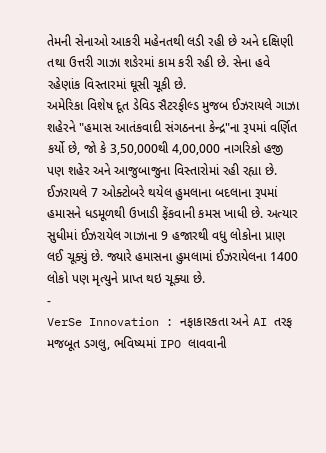તેમની સેનાઓ આકરી મહેનતથી લડી રહી છે અને દક્ષિણી તથા ઉત્તરી ગાઝા શઙેરમાં કામ કરી રહી છે. સેના હવે રહેણાંક વિસ્તારમાં ઘૂસી ચૂકી છે.
અમેરિકા વિશેષ દૂત ડેવિડ સૈટરફીલ્ડ મુજબ ઈઝરાયલે ગાઝા શહેરને "હમાસ આતંકવાદી સંગઠનના કેન્દ્ર"ના રૂપમાં વર્ણિત કર્યો છે, જો કે 3,50,000થી 4,00,000 નાગરિકો હજી પણ શહેર અને આજુબાજુના વિસ્તારોમાં રહી રહ્યા છે.
ઈઝરાયલે 7 ઓક્ટોબરે થયેલ હુમલાના બદલાના રૂપમાં હમાસને ધડમૂળથી ઉખાડી ફેંકવાની કમસ ખાધી છે. અત્યાર સુધીમાં ઈઝરાયેલ ગાઝાના 9 હજારથી વધુ લોકોના પ્રાણ લઈ ચૂક્યું છે. જ્યારે હમાસના હુમલામાં ઈઝરાયેલના 1400 લોકો પણ મૃત્યુને પ્રાપ્ત થઇ ચૂક્યા છે.
-
VerSe Innovation : નફાકારકતા અને AI તરફ મજબૂત ડગલુ, ભવિષ્યમાં IPO લાવવાની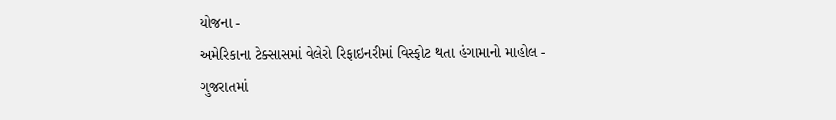યોજના -
અમેરિકાના ટેક્સાસમાં વેલેરો રિફાઇનરીમાં વિસ્ફોટ થતા હંગામાનો માહોલ -
ગુજરાતમાં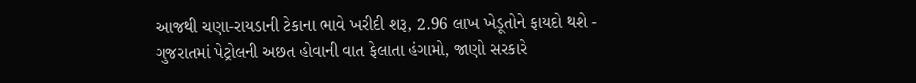આજથી ચણા-રાયડાની ટેકાના ભાવે ખરીદી શરૂ, 2.96 લાખ ખેડૂતોને ફાયદો થશે -
ગુજરાતમાં પેટ્રોલની અછત હોવાની વાત ફેલાતા હંગામો, જાણો સરકારે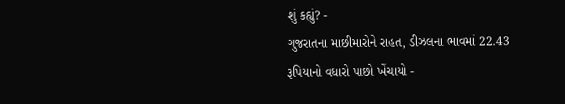શું કહ્યું? -
ગુજરાતના માછીમારોને રાહત, ડીઝલના ભાવમાં 22.43 રૂપિયાનો વધારો પાછો ખેંચાયો -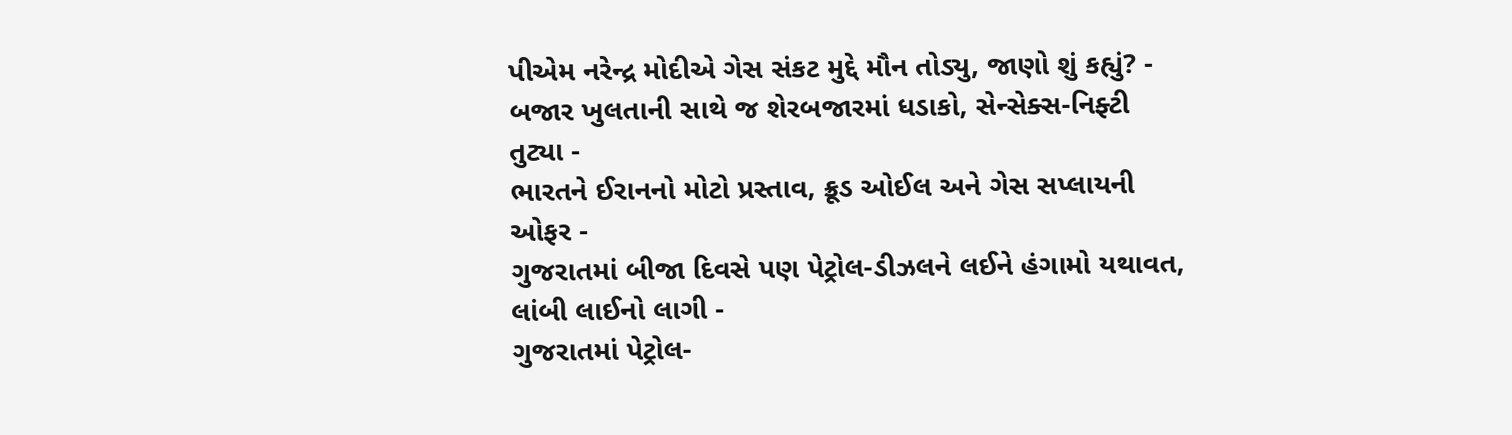પીએમ નરેન્દ્ર મોદીએ ગેસ સંકટ મુદ્દે મૌન તોડ્યુ, જાણો શું કહ્યું? -
બજાર ખુલતાની સાથે જ શેરબજારમાં ધડાકો, સેન્સેક્સ-નિફ્ટી તુટ્યા -
ભારતને ઈરાનનો મોટો પ્રસ્તાવ, ક્રૂડ ઓઈલ અને ગેસ સપ્લાયની ઓફર -
ગુજરાતમાં બીજા દિવસે પણ પેટ્રોલ-ડીઝલને લઈને હંગામો યથાવત, લાંબી લાઈનો લાગી -
ગુજરાતમાં પેટ્રોલ-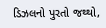ડિઝલનો પુરતો જથ્થો,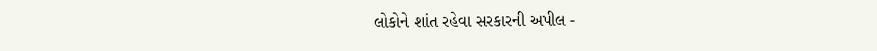લોકોને શાંત રહેવા સરકારની અપીલ -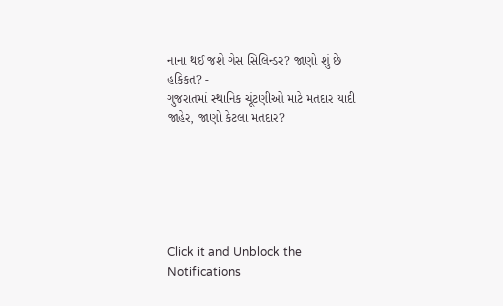નાના થઈ જશે ગેસ સિલિન્ડર? જાણો શું છે હકિકત? -
ગુજરાતમાં સ્થાનિક ચૂંટણીઓ માટે મતદાર યાદી જાહેર, જાણો કેટલા મતદાર?






Click it and Unblock the Notifications